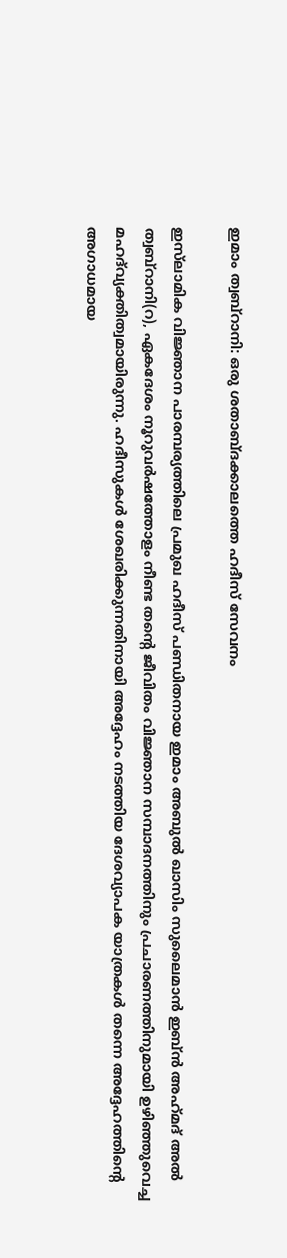ഇമാം ത്വബ്റാനി: ഒരു ശതാബ്ദക്കാലത്തെ ഹദീസ് സേവനം

ഇസ്‌ലാമിക വിജ്ഞാന പാരമ്പര്യത്തിലെ പ്രമുഖ ഹദീസ് പണ്ഡിതനായ ഇമാം അബുൽ ഖാസിം സുലൈമാൻ ഇബ്ൻ അഹ്‌മദ് അൽ ത്വബ്റാനി(റ), ഏകദേശം നൂറുവർഷത്തോളം നീണ്ട തന്റെ ജീവിതം വിജ്ഞാന സമ്പാദനത്തിനും പ്രചാരണത്തിനുമായി ഉഴിഞ്ഞുവെച്ച മഹദ്‌വ്യക്തിത്വമായിരുന്നു. ഹദീസുകൾ ശേഖരിക്കുന്നതിനായി അദ്ദേഹം നടത്തിയ ദേശവ്യാപക യാത്രകൾ തന്നെ അദ്ദേഹത്തിന്റെ അഗാധമായ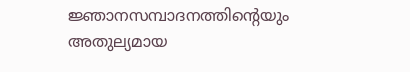ജ്ഞാനസമ്പാദനത്തിന്റെയും അതുല്യമായ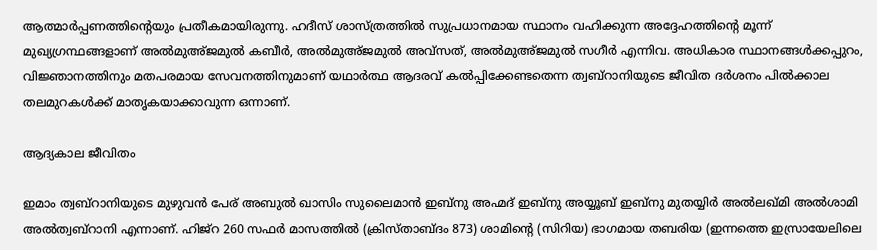ആത്മാർപ്പണത്തിന്റെയും പ്രതീകമായിരുന്നു. ഹദീസ് ശാസ്ത്രത്തിൽ സുപ്രധാനമായ സ്ഥാനം വഹിക്കുന്ന അദ്ദേഹത്തിന്റെ മൂന്ന് മുഖ്യഗ്രന്ഥങ്ങളാണ് അൽമുഅ്ജമുൽ കബീർ, അൽമുഅ്ജമുൽ അവ്സത്, അൽമുഅ്ജമുൽ സഗീർ എന്നിവ. അധികാര സ്ഥാനങ്ങൾക്കപ്പുറം, വിജ്ഞാനത്തിനും മതപരമായ സേവനത്തിനുമാണ് യഥാർത്ഥ ആദരവ് കൽപ്പിക്കേണ്ടതെന്ന ത്വബ്റാനിയുടെ ജീവിത ദർശനം പിൽക്കാല തലമുറകൾക്ക് മാതൃകയാക്കാവുന്ന ഒന്നാണ്.

ആദ്യകാല ജീവിതം

ഇമാം ത്വബ്റാനിയുടെ മുഴുവൻ പേര് അബുൽ ഖാസിം സുലൈമാൻ ഇബ്നു അഹ്മദ് ഇബ്നു അയ്യൂബ് ഇബ്നു മുതയ്യിർ അൽലഖ്മി അൽശാമി അൽത്വബ്റാനി എന്നാണ്. ഹിജ്‌റ 260 സഫർ മാസത്തിൽ (ക്രിസ്താബ്ദം 873) ശാമിന്റെ (സിറിയ) ഭാഗമായ തബരിയ (ഇന്നത്തെ ഇസ്രായേലിലെ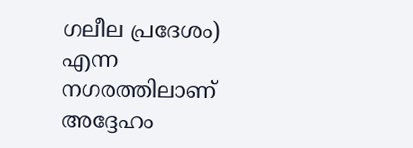ഗലീല പ്രദേശം) എന്ന നഗരത്തിലാണ് അദ്ദേഹം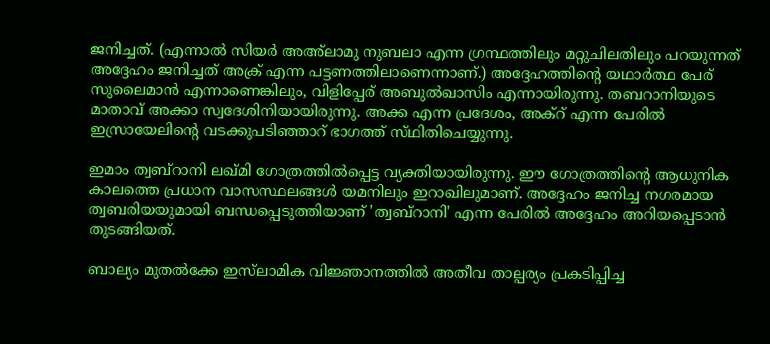ജനിച്ചത്. (എന്നാൽ സിയർ അഅ്‌ലാമു നുബലാ എന്ന ഗ്രന്ഥത്തിലും മറ്റുചിലതിലും പറയുന്നത് അദ്ദേഹം ജനിച്ചത് അക്ര് എന്ന പട്ടണത്തിലാണെന്നാണ്.) അദ്ദേഹത്തിന്റെ യഥാർത്ഥ പേര് സുലൈമാൻ എന്നാണെങ്കിലും, വിളിപ്പേര് അബുൽഖാസിം എന്നായിരുന്നു. തബറാനിയുടെ മാതാവ് അക്കാ സ്വദേശിനിയായിരുന്നു. അക്ക എന്ന പ്രദേശം, അക്റ് എന്ന പേരില്‍ ഇസ്രായേലിന്റെ വടക്കുപടിഞ്ഞാറ് ഭാഗത്ത് സ്‌ഥിതിചെയ്യുന്നു.

ഇമാം ത്വബ്റാനി ലഖ്മി ഗോത്രത്തിൽപ്പെട്ട വ്യക്തിയായിരുന്നു. ഈ ഗോത്രത്തിന്റെ ആധുനിക കാലത്തെ പ്രധാന വാസസ്ഥലങ്ങൾ യമനിലും ഇറാഖിലുമാണ്. അദ്ദേഹം ജനിച്ച നഗരമായ ത്വബരിയയുമായി ബന്ധപ്പെടുത്തിയാണ് 'ത്വബ്റാനി' എന്ന പേരിൽ അദ്ദേഹം അറിയപ്പെടാൻ തുടങ്ങിയത്.

ബാല്യം മുതൽക്കേ ഇസ്‌ലാമിക വിജ്ഞാനത്തിൽ അതീവ താല്പര്യം പ്രകടിപ്പിച്ച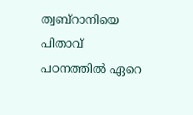ത്വബ്റാനിയെ പിതാവ് പഠനത്തിൽ ഏറെ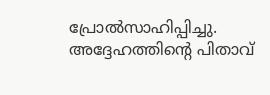പ്രോല്‍സാഹിപ്പിച്ചു. അദ്ദേഹത്തിന്റെ പിതാവ്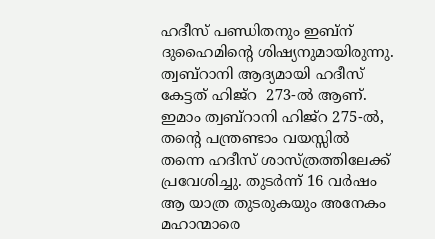ഹദീസ് പണ്ഡിതനും ഇബ്ന് ദുഹൈമിന്റെ ശിഷ്യനുമായിരുന്നു. ത്വബ്റാനി ആദ്യമായി ഹദീസ് കേട്ടത് ഹിജ്‌റ  273-ല്‍ ആണ്. ഇമാം ത്വബ്റാനി ഹിജ്‌റ 275-ൽ, തന്റെ പന്ത്രണ്ടാം വയസ്സിൽ തന്നെ ഹദീസ് ശാസ്ത്രത്തിലേക്ക് പ്രവേശിച്ചു. തുടർന്ന് 16 വർഷം ആ യാത്ര തുടരുകയും അനേകം മഹാന്മാരെ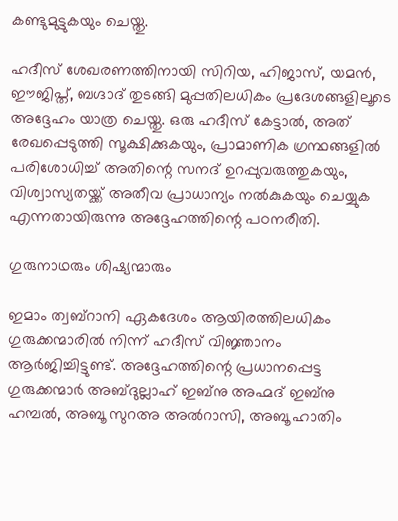കണ്ടുമുട്ടുകയും ചെയ്തു.

ഹദീസ് ശേഖരണത്തിനായി സിറിയ, ഹിജാസ്, യമൻ, ഈജിപ്ത്, ബഗ്ദാദ് തുടങ്ങി മുപ്പതിലധികം പ്രദേശങ്ങളിലൂടെ അദ്ദേഹം യാത്ര ചെയ്തു. ഒരു ഹദീസ് കേട്ടാൽ, അത് രേഖപ്പെടുത്തി സൂക്ഷിക്കുകയും, പ്രാമാണിക ഗ്രന്ഥങ്ങളിൽ പരിശോധിച്ച് അതിന്റെ സനദ് ഉറപ്പുവരുത്തുകയും, വിശ്വാസ്യതയ്ക്ക് അതീവ പ്രാധാന്യം നൽകുകയും ചെയ്യുക എന്നതായിരുന്നു അദ്ദേഹത്തിന്റെ പഠനരീതി.

ഗുരുനാഥരും ശിഷ്യന്മാരും

ഇമാം ത്വബ്റാനി ഏകദേശം ആയിരത്തിലധികം ഗുരുക്കന്മാരിൽ നിന്ന് ഹദീസ് വിജ്ഞാനം ആർജിച്ചിട്ടുണ്ട്. അദ്ദേഹത്തിന്റെ പ്രധാനപ്പെട്ട ഗുരുക്കന്മാർ അബ്ദുല്ലാഹ് ഇബ്നു അഹ്മദ് ഇബ്നു ഹമ്പല്‍, അബൂ സുറഅ അൽറാസി, അബൂ ഹാതിം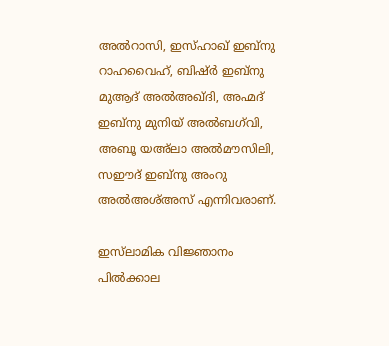അൽറാസി, ഇസ്ഹാഖ് ഇബ്നു റാഹവൈഹ്, ബിഷ്ർ ഇബ്നു മുആദ് അൽഅഖ്ദി, അഹ്മദ് ഇബ്നു മുനിയ് അൽബഗ്‌വി, അബൂ യഅ്‌ലാ അൽമൗസിലി, സഈദ് ഇബ്നു അംറു അൽഅശ്അസ് എന്നിവരാണ്.

ഇസ്‌ലാമിക വിജ്ഞാനം പിൽക്കാല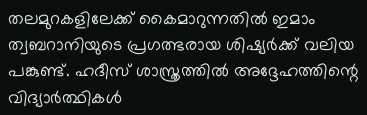തലമുറകളിലേക്ക് കൈമാറുന്നതിൽ ഇമാം ത്വബറാനിയുടെ പ്രഗത്ഭരായ ശിഷ്യർക്ക് വലിയ പങ്കുണ്ട്. ഹദീസ് ശാസ്ത്രത്തിൽ അദ്ദേഹത്തിന്റെ വിദ്യാർത്ഥികൾ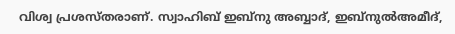വിശ്വ പ്രശസ്തരാണ്. സ്വാഹിബ് ഇബ്നു അബ്ബാദ്, ഇബ്നുൽഅമീദ്,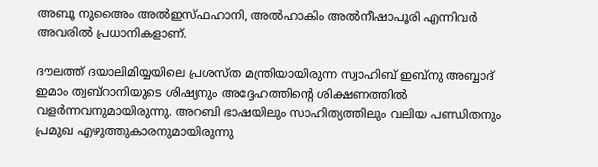അബൂ നുഅൈം അൽഇസ്‌ഫഹാനി, അൽഹാകിം അൽനീഷാപൂരി എന്നിവർ അവരിൽ പ്രധാനികളാണ്.

ദൗലത്ത് ദയാലിമിയ്യയിലെ പ്രശസ്ത മന്ത്രിയായിരുന്ന സ്വാഹിബ് ഇബ്നു അബ്ബാദ് ഇമാം ത്വബ്റാനിയുടെ ശിഷ്യനും അദ്ദേഹത്തിന്റെ ശിക്ഷണത്തിൽ വളർന്നവനുമായിരുന്നു. അറബി ഭാഷയിലും സാഹിത്യത്തിലും വലിയ പണ്ഡിതനും പ്രമുഖ എഴുത്തുകാരനുമായിരുന്നു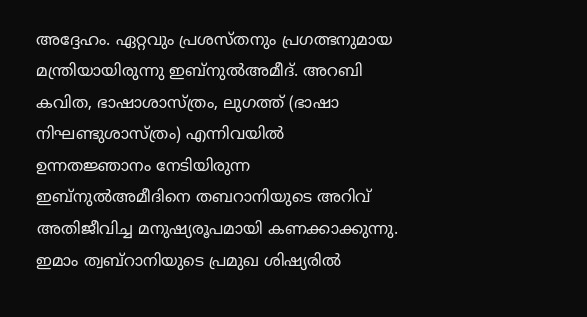അദ്ദേഹം. ഏറ്റവും പ്രശസ്തനും പ്രഗത്ഭനുമായ മന്ത്രിയായിരുന്നു ഇബ്നുല്‍അമീദ്. അറബി കവിത, ഭാഷാശാസ്ത്രം, ലുഗത്ത് (ഭാഷാ നിഘണ്ടുശാസ്ത്രം) എന്നിവയിൽ ഉന്നതജ്ഞാനം നേടിയിരുന്ന ഇബ്നുൽഅമീദിനെ തബറാനിയുടെ അറിവ് അതിജീവിച്ച മനുഷ്യരൂപമായി കണക്കാക്കുന്നു. ഇമാം ത്വബ്റാനിയുടെ പ്രമുഖ ശിഷ്യരിൽ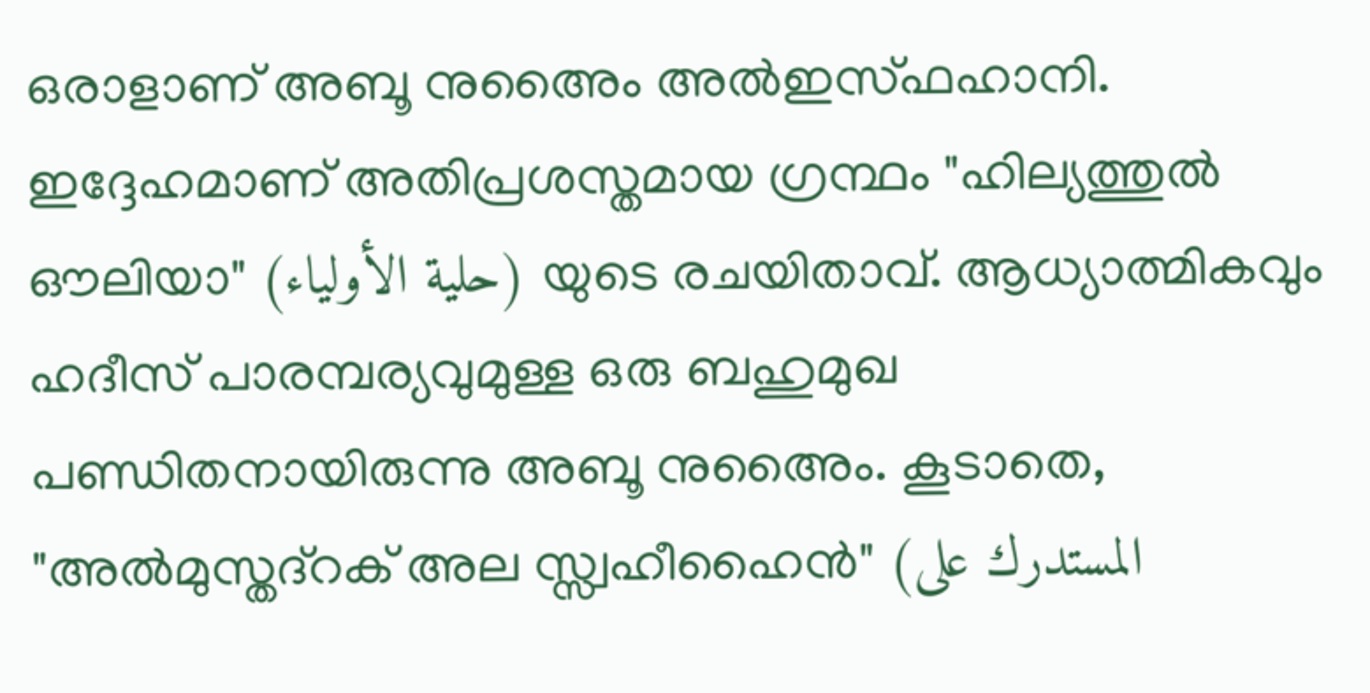ഒരാളാണ് അബൂ നുഅൈം അൽഇസ്‌ഫഹാനി. ഇദ്ദേഹമാണ് അതിപ്രശസ്തമായ ഗ്രന്ഥം "ഹില്യത്തുൽ ഔലിയാ" (حلية الأولياء) യുടെ രചയിതാവ്. ആധ്യാത്മികവും ഹദീസ് പാരമ്പര്യവുമുള്ള ഒരു ബഹുമുഖ പണ്ഡിതനായിരുന്നു അബൂ നുഅൈം. കൂടാതെ, "അൽമുസ്തദ്റക് അല സ്സ്വഹീഹൈൻ" (المستدرك على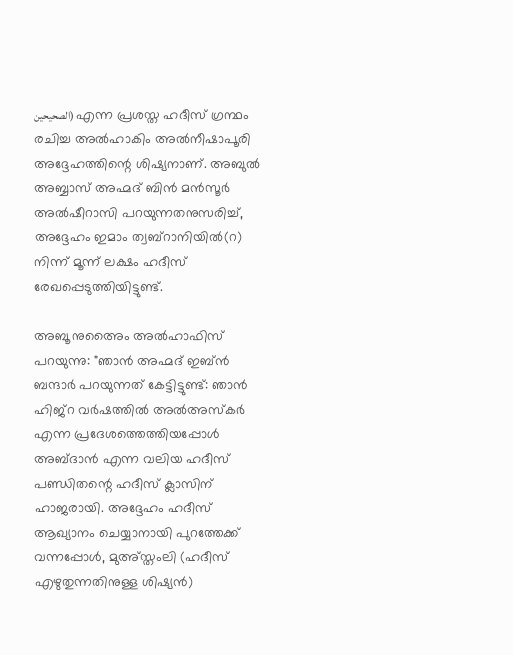الصحيحين) എന്ന പ്രശസ്ത ഹദീസ് ഗ്രന്ഥം രചിച്ച അൽഹാകിം അൽനീഷാപൂരി അദ്ദേഹത്തിന്റെ ശിഷ്യനാണ്. അബുൽ അബ്ബാസ് അഹ്മദ് ബിൻ മൻസൂർ അൽഷീറാസി പറയുന്നതനുസരിച്ച്, അദ്ദേഹം ഇമാം ത്വബ്റാനിയിൽ(റ) നിന്ന് മൂന്ന് ലക്ഷം ഹദീസ് രേഖപ്പെടുത്തിയിട്ടുണ്ട്.

അബൂ നുഅൈം അൽഹാഫിസ് പറയുന്നു: "ഞാൻ അഹ്മദ് ഇബ്ൻ ബന്ദാര്‍ പറയുന്നത് കേട്ടിട്ടുണ്ട്: ഞാൻ ഹിജ്‌റ വർഷത്തിൽ അൽഅസ്കർ എന്ന പ്രദേശത്തെത്തിയപ്പോൾ അബ്ദാൻ എന്ന വലിയ ഹദീസ് പണ്ഡിതന്റെ ഹദീസ് ക്ലാസിന് ഹാജരായി. അദ്ദേഹം ഹദീസ് ആഖ്യാനം ചെയ്യാനായി പുറത്തേക്ക് വന്നപ്പോൾ, മുഅ്സ്തംലി (ഹദീസ് എഴുതുന്നതിനുള്ള ശിഷ്യൻ)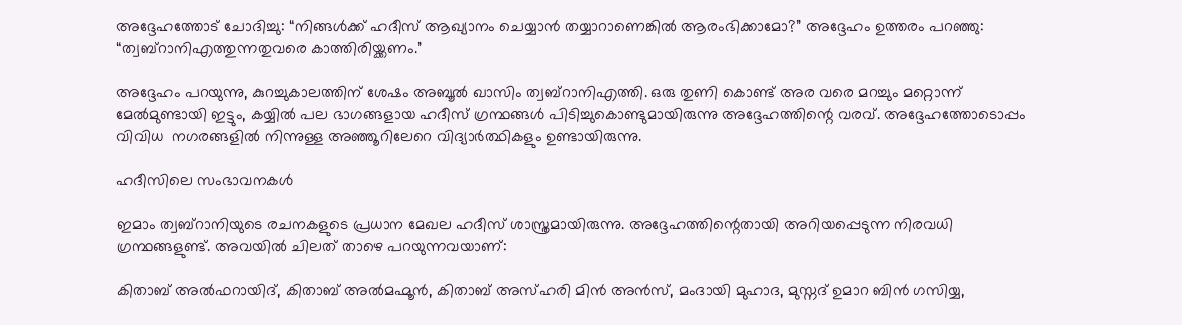അദ്ദേഹത്തോട് ചോദിച്ചു: “നിങ്ങൾക്ക് ഹദീസ് ആഖ്യാനം ചെയ്യാൻ തയ്യാറാണെങ്കിൽ ആരംഭിക്കാമോ?” അദ്ദേഹം ഉത്തരം പറഞ്ഞു: “ത്വബ്റാനിഎത്തുന്നതുവരെ കാത്തിരിയ്ക്കണം.”

അദ്ദേഹം പറയുന്നു, കുറച്ചുകാലത്തിന് ശേഷം അബൂൽ ഖാസിം ത്വബ്റാനിഎത്തി. ഒരു തുണി കൊണ്ട് അര വരെ മറച്ചും മറ്റൊന്ന് മേല്‍മുണ്ടായി ഇട്ടും, കയ്യിൽ പല ഭാഗങ്ങളായ ഹദീസ് ഗ്രന്ഥങ്ങൾ പിടിച്ചുകൊണ്ടുമായിരുന്നു അദ്ദേഹത്തിന്റെ വരവ്. അദ്ദേഹത്തോടൊപ്പം വിവിധ  നഗരങ്ങളിൽ നിന്നുള്ള അഞ്ഞൂറിലേറെ വിദ്യാർത്ഥികളും ഉണ്ടായിരുന്നു.

ഹദീസിലെ സംഭാവനകൾ

ഇമാം ത്വബ്റാനിയുടെ രചനകളുടെ പ്രധാന മേഖല ഹദീസ് ശാസ്ത്രമായിരുന്നു. അദ്ദേഹത്തിന്റെതായി അറിയപ്പെടുന്ന നിരവധി ഗ്രന്ഥങ്ങളുണ്ട്. അവയിൽ ചിലത് താഴെ പറയുന്നവയാണ്:

കിതാബ് അൽഫറായിദ്, കിതാബ് അൽമഹ്മൂൻ, കിതാബ് അസ്ഹരി മിൻ അൻസ്, മംദായി മുഹാദ, മുസ്നദ് ഉമാറ ബിൻ ഗസിയ്യ,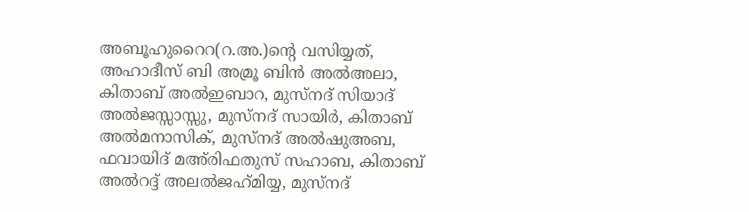അബൂഹുറൈറ(റ.അ.)ന്റെ വസിയ്യത്, അഹാദീസ് ബി അമ്രൂ ബിൻ അൽഅലാ, കിതാബ് അൽഇബാറ, മുസ്നദ് സിയാദ് അൽജസ്സാസ്സു, മുസ്നദ് സായിർ, കിതാബ് അൽമനാസിക്, മുസ്നദ് അൽഷുഅബ, ഫവായിദ് മഅ്‌രിഫതുസ് സഹാബ, കിതാബ് അൽറദ്ദ് അലൽജഹ്‌മിയ്യ, മുസ്നദ്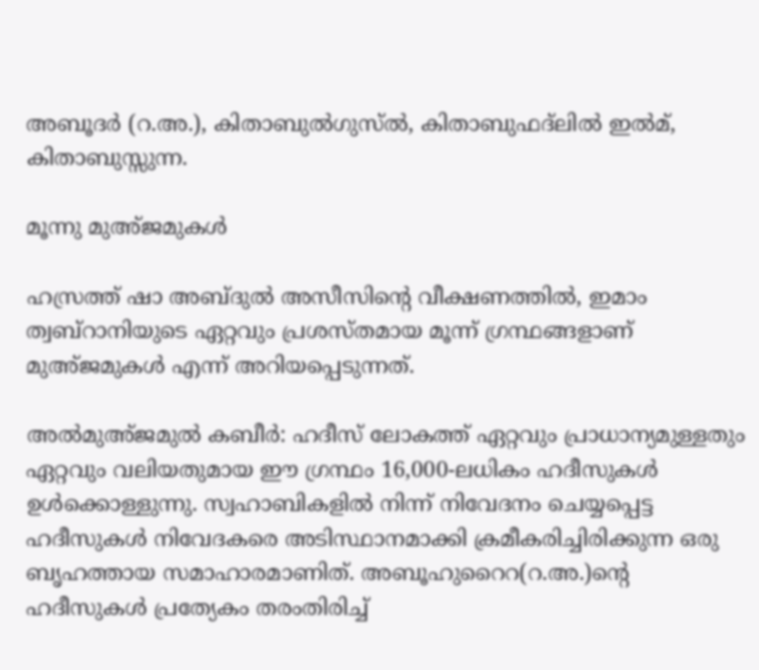അബൂദർ (റ.അ.), കിതാബുല്‍ഗുസ്ൽ, കിതാബുഫദ്ലിൽ ഇൽമ്, കിതാബുസ്സുന്ന.

മൂന്നു മുഅ്ജമുകൾ

ഹസ്രത്ത് ഷാ അബ്ദുൽ അസീസിന്റെ വീക്ഷണത്തിൽ, ഇമാം ത്വബ്റാനിയുടെ ഏറ്റവും പ്രശസ്തമായ മൂന്ന് ഗ്രന്ഥങ്ങളാണ് മുഅ്ജമുകൾ എന്ന് അറിയപ്പെടുന്നത്.

അൽമുഅ്ജമുൽ കബീർ: ഹദീസ് ലോകത്ത് ഏറ്റവും പ്രാധാന്യമുള്ളതും ഏറ്റവും വലിയതുമായ ഈ ഗ്രന്ഥം 16,000-ലധികം ഹദീസുകൾ ഉൾക്കൊള്ളുന്നു. സ്വഹാബികളിൽ നിന്ന് നിവേദനം ചെയ്യപ്പെട്ട ഹദീസുകൾ നിവേദകരെ അടിസ്ഥാനമാക്കി ക്രമീകരിച്ചിരിക്കുന്ന ഒരു ബൃഹത്തായ സമാഹാരമാണിത്. അബൂഹുറൈറ(റ.അ.)ന്റെ ഹദീസുകൾ പ്രത്യേകം തരംതിരിച്ച്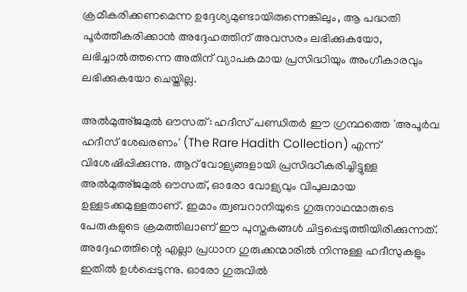ക്രമീകരിക്കണമെന്ന ഉദ്ദേശ്യമുണ്ടായിരുന്നെങ്കിലും, ആ പദ്ധതി പൂർത്തീകരിക്കാൻ അദ്ദേഹത്തിന് അവസരം ലഭിക്കുകയോ, ലഭിച്ചാൽത്തന്നെ അതിന് വ്യാപകമായ പ്രസിദ്ധിയും അംഗീകാരവും ലഭിക്കുകയോ ചെയ്തില്ല.

അൽമുഅ്ജമുൽ ഔസത്: ഹദീസ് പണ്ഡിതർ ഈ ഗ്രന്ഥത്തെ 'അപൂർവ ഹദീസ് ശേഖരണം' (The Rare Hadith Collection) എന്ന് വിശേഷിപ്പിക്കുന്നു. ആറ് വോള്യങ്ങളായി പ്രസിദ്ധീകരിച്ചിട്ടുള്ള അൽമുഅ്ജമുൽ ഔസത്, ഓരോ വോള്യവും വിപുലമായ ഉള്ളടക്കമുള്ളതാണ്. ഇമാം ത്വബറാനിയുടെ ഗുരുനാഥന്മാരുടെ പേരുകളുടെ ക്രമത്തിലാണ് ഈ പുസ്തകങ്ങൾ ചിട്ടപ്പെടുത്തിയിരിക്കുന്നത്. അദ്ദേഹത്തിന്റെ എല്ലാ പ്രധാന ഗുരുക്കന്മാരിൽ നിന്നുള്ള ഹദീസുകളും ഇതിൽ ഉൾപ്പെടുന്നു. ഓരോ ഗുരുവിൽ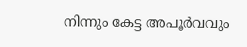നിന്നും കേട്ട അപൂർവവും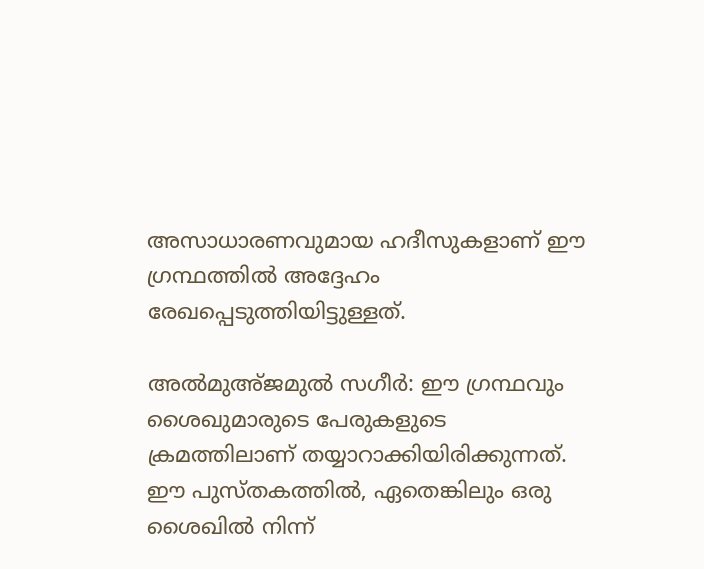അസാധാരണവുമായ ഹദീസുകളാണ് ഈ ഗ്രന്ഥത്തിൽ അദ്ദേഹം രേഖപ്പെടുത്തിയിട്ടുള്ളത്.

അൽമുഅ്ജമുൽ സഗീർ: ഈ ഗ്രന്ഥവും ശൈഖുമാരുടെ പേരുകളുടെ ക്രമത്തിലാണ് തയ്യാറാക്കിയിരിക്കുന്നത്. ഈ പുസ്തകത്തിൽ, ഏതെങ്കിലും ഒരു ശൈഖിൽ നിന്ന്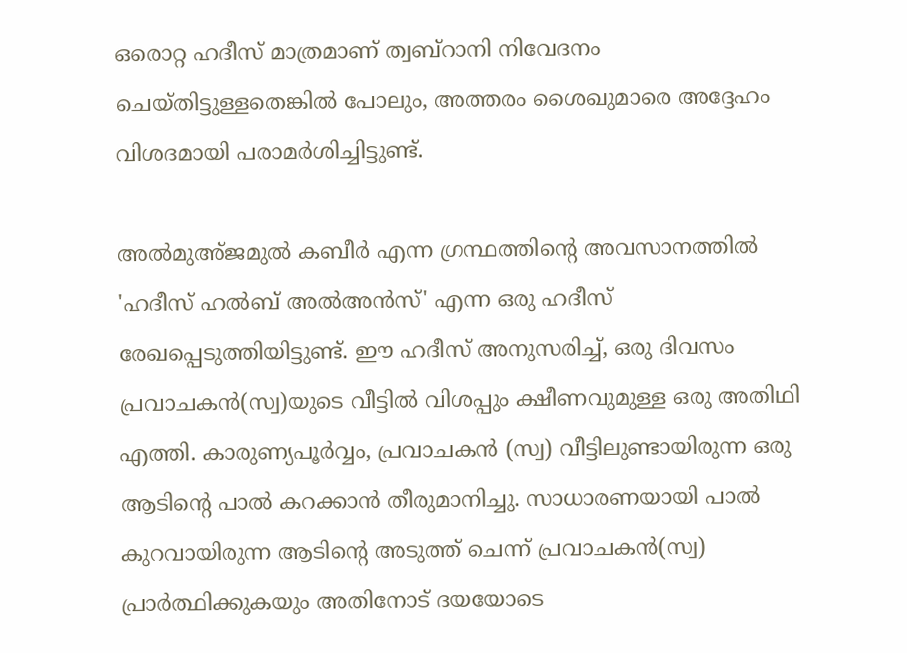ഒരൊറ്റ ഹദീസ് മാത്രമാണ് ത്വബ്റാനി നിവേദനം ചെയ്തിട്ടുള്ളതെങ്കിൽ പോലും, അത്തരം ശൈഖുമാരെ അദ്ദേഹം വിശദമായി പരാമർശിച്ചിട്ടുണ്ട്.

അൽമുഅ്ജമുൽ കബീർ എന്ന ഗ്രന്ഥത്തിന്റെ അവസാനത്തിൽ 'ഹദീസ് ഹൽബ് അൽഅൻസ്' എന്ന ഒരു ഹദീസ് രേഖപ്പെടുത്തിയിട്ടുണ്ട്. ഈ ഹദീസ് അനുസരിച്ച്, ഒരു ദിവസം പ്രവാചകൻ(സ്വ)യുടെ വീട്ടിൽ വിശപ്പും ക്ഷീണവുമുള്ള ഒരു അതിഥി എത്തി. കാരുണ്യപൂർവ്വം, പ്രവാചകൻ (സ്വ) വീട്ടിലുണ്ടായിരുന്ന ഒരു ആടിന്റെ പാൽ കറക്കാൻ തീരുമാനിച്ചു. സാധാരണയായി പാൽ കുറവായിരുന്ന ആടിന്റെ അടുത്ത് ചെന്ന് പ്രവാചകൻ(സ്വ) പ്രാർത്ഥിക്കുകയും അതിനോട് ദയയോടെ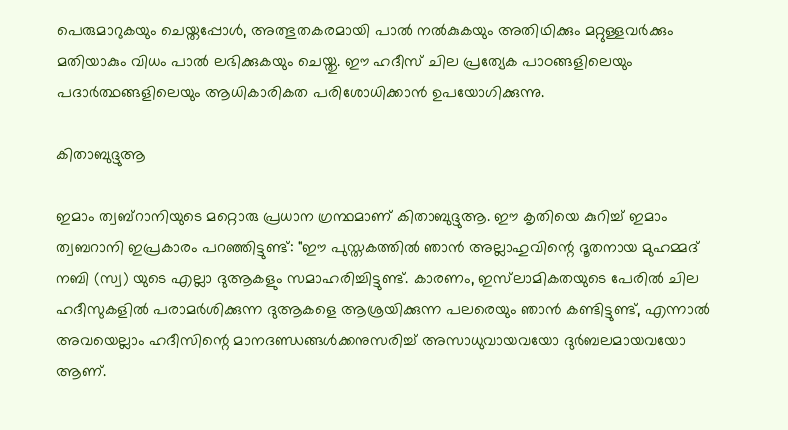പെരുമാറുകയും ചെയ്തപ്പോൾ, അത്ഭുതകരമായി പാൽ നൽകുകയും അതിഥിക്കും മറ്റുള്ളവർക്കും മതിയാകും വിധം പാൽ ലഭിക്കുകയും ചെയ്തു. ഈ ഹദീസ് ചില പ്രത്യേക പാഠങ്ങളിലെയും പദാർത്ഥങ്ങളിലെയും ആധികാരികത പരിശോധിക്കാൻ ഉപയോഗിക്കുന്നു.

കിതാബുദ്ദുആ

ഇമാം ത്വബ്റാനിയുടെ മറ്റൊരു പ്രധാന ഗ്രന്ഥമാണ് കിതാബുദ്ദുആ. ഈ കൃതിയെ കുറിച്ച് ഇമാം ത്വബറാനി ഇപ്രകാരം പറഞ്ഞിട്ടുണ്ട്: "ഈ പുസ്തകത്തിൽ ഞാൻ അല്ലാഹുവിന്റെ ദൂതനായ മുഹമ്മദ് നബി (സ്വ) യുടെ എല്ലാ ദുആകളും സമാഹരിച്ചിട്ടുണ്ട്. കാരണം, ഇസ്‌ലാമികതയുടെ പേരിൽ ചില ഹദീസുകളിൽ പരാമർശിക്കുന്ന ദുആകളെ ആശ്രയിക്കുന്ന പലരെയും ഞാൻ കണ്ടിട്ടുണ്ട്, എന്നാൽ അവയെല്ലാം ഹദീസിന്റെ മാനദണ്ഡങ്ങൾക്കനുസരിച്ച് അസാധുവായവയോ ദുർബലമായവയോ ആണ്.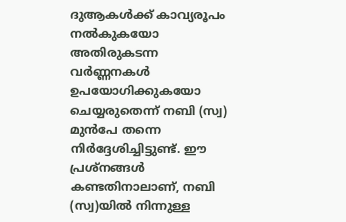ദുആകൾക്ക് കാവ്യരൂപം നൽകുകയോ അതിരുകടന്ന വർണ്ണനകൾ ഉപയോഗിക്കുകയോ ചെയ്യരുതെന്ന് നബി (സ്വ) മുൻപേ തന്നെ നിർദ്ദേശിച്ചിട്ടുണ്ട്. ഈ പ്രശ്നങ്ങൾ കണ്ടതിനാലാണ്, നബി (സ്വ)യിൽ നിന്നുള്ള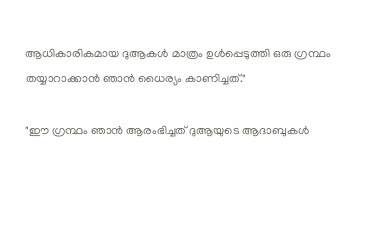ആധികാരികമായ ദുആകൾ മാത്രം ഉൾപ്പെടുത്തി ഒരു ഗ്രന്ഥം തയ്യാറാക്കാൻ ഞാൻ ധൈര്യം കാണിച്ചത്."

"ഈ ഗ്രന്ഥം ഞാൻ ആരംഭിച്ചത് ദുആയുടെ ആദാബുകള്‍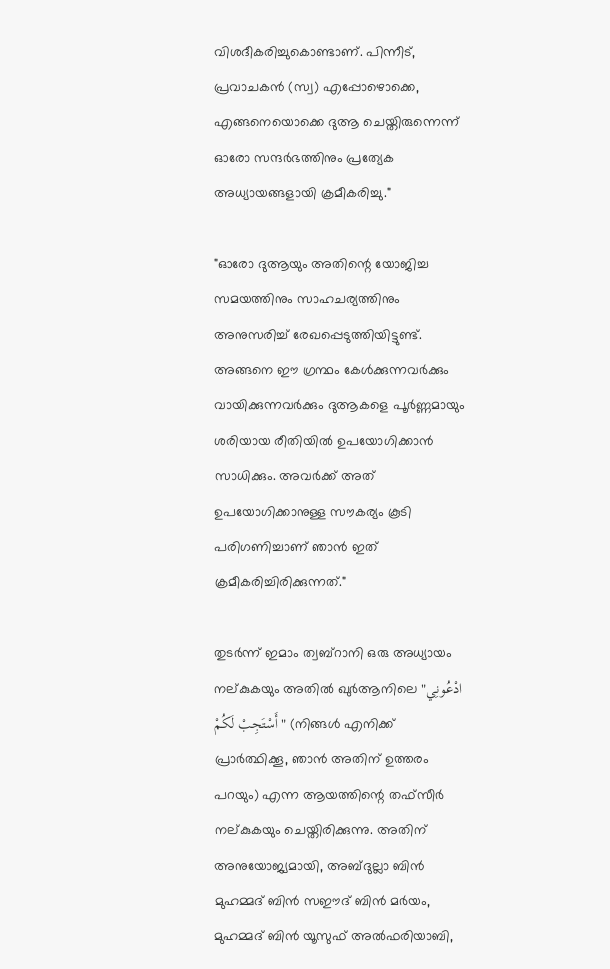വിശദീകരിച്ചുകൊണ്ടാണ്. പിന്നീട്, പ്രവാചകൻ (സ്വ) എപ്പോഴൊക്കെ, എങ്ങനെയൊക്കെ ദുആ ചെയ്തിരുന്നെന്ന് ഓരോ സന്ദർഭത്തിനും പ്രത്യേക അധ്യായങ്ങളായി ക്രമീകരിച്ചു."

"ഓരോ ദുആയും അതിന്റെ യോജിച്ച സമയത്തിനും സാഹചര്യത്തിനും അനുസരിച്ച് രേഖപ്പെടുത്തിയിട്ടുണ്ട്. അങ്ങനെ ഈ ഗ്രന്ഥം കേൾക്കുന്നവർക്കും വായിക്കുന്നവർക്കും ദുആകളെ പൂർണ്ണമായും ശരിയായ രീതിയിൽ ഉപയോഗിക്കാൻ സാധിക്കും. അവർക്ക് അത് ഉപയോഗിക്കാനുള്ള സൗകര്യം കൂടി പരിഗണിച്ചാണ് ഞാൻ ഇത് ക്രമീകരിച്ചിരിക്കുന്നത്."

തുടർന്ന് ഇമാം ത്വബ്റാനി ഒരു അധ്യായം നല്കുകയും അതിൽ ഖുർആനിലെ "ادْعُونِي أَسْتَجِبْ لَكُمْ" (നിങ്ങൾ എനിക്ക് പ്രാർത്ഥിക്കൂ, ഞാൻ അതിന് ഉത്തരം പറയും) എന്ന ആയത്തിന്റെ തഫ്സീർ നല്കുകയും ചെയ്തിരിക്കുന്നു. അതിന് അനുയോജ്യമായി, അബ്ദുല്ലാ ബിൻ മുഹമ്മദ് ബിൻ സഈദ് ബിൻ മർയം, മുഹമ്മദ് ബിൻ യൂസുഫ് അൽഫരിയാബി,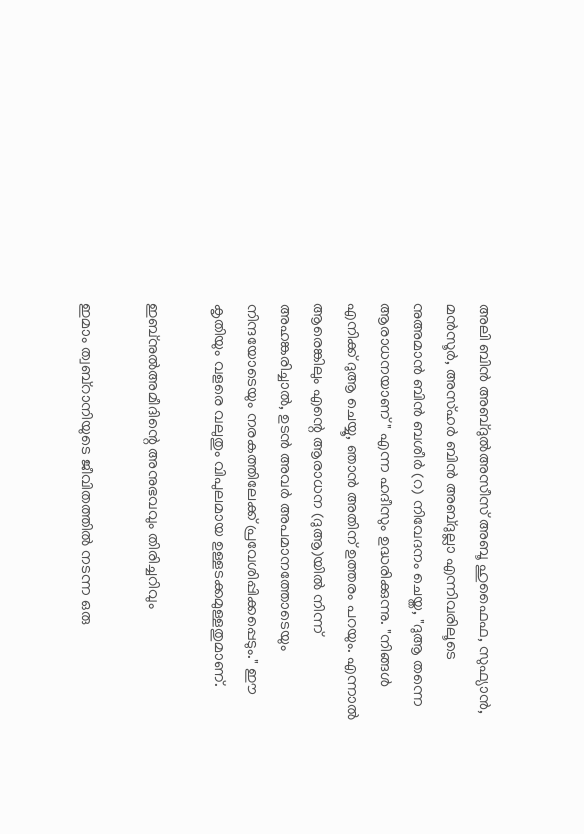അലി ബിൻ അബ്ദുൽഅസീസ് അബൂ ഹുഫൈഫ, സുഫ്യാൻ, മൻസൂർ, അസ്ഹർ ബിൻ അബ്ദുല്ലാ എന്നിവരിലൂടെ നുഅമാൻ ബിൻ ബശീർ (റ) നിവേദനം ചെയ്ത, "ദുആ തന്നെ ആരാധനയാണ്" എന്ന ഹദീസും ഉദ്ധരിക്കുന്നു. "നിങ്ങൾ എനിക്ക് ദുആ ചെയ്യൂ, ഞാൻ അതിന് ഉത്തരം പറയും. എന്നാൽ ആരെങ്കിലും എന്റെ ആരാധന (ദുആ)യിൽ നിന്ന് അഹങ്കരിച്ചാൽ, ഉടൻ അവർ അപമാനത്തോടെയും നിന്ദയോടെയും നരകത്തിലേക്ക് പ്രവേശിപ്പിക്കപ്പെടും." ഈ കൃതിയും വളരെ വലുതും വിപുലമായ ഉള്ളടക്കമുള്ളതുമാണ്.

ഇബ്നുല്‍അമീദിന്റെ അനുഭവവും തിരിച്ചറിവും

ഇമാം ത്വബ്റാനിയുടെ ജീവിതത്തിൽ നടന്ന ഒരു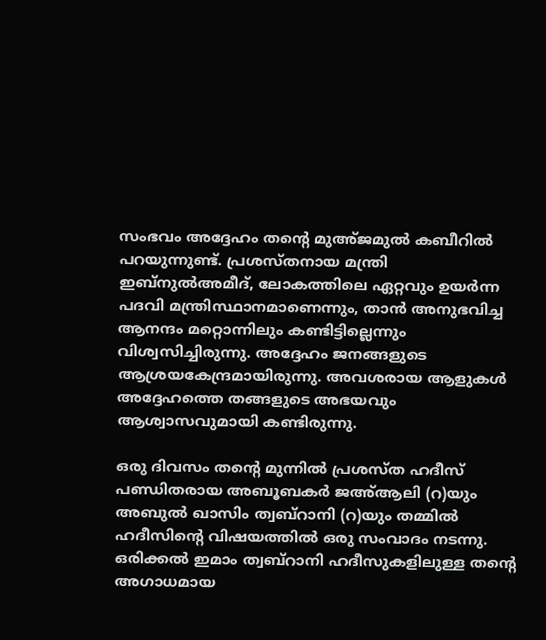സംഭവം അദ്ദേഹം തന്റെ മുഅ്ജമുൽ കബീറിൽ പറയുന്നുണ്ട്. പ്രശസ്തനായ മന്ത്രി ഇബ്നുല്‍അമീദ്, ലോകത്തിലെ ഏറ്റവും ഉയർന്ന പദവി മന്ത്രിസ്ഥാനമാണെന്നും, താൻ അനുഭവിച്ച ആനന്ദം മറ്റൊന്നിലും കണ്ടിട്ടില്ലെന്നും വിശ്വസിച്ചിരുന്നു. അദ്ദേഹം ജനങ്ങളുടെ ആശ്രയകേന്ദ്രമായിരുന്നു. അവശരായ ആളുകൾ അദ്ദേഹത്തെ തങ്ങളുടെ അഭയവും ആശ്വാസവുമായി കണ്ടിരുന്നു.

ഒരു ദിവസം തന്റെ മുന്നിൽ പ്രശസ്ത ഹദീസ് പണ്ഡിതരായ അബൂബകർ ജഅ്‌ആലി (റ)യും അബുൽ ഖാസിം ത്വബ്റാനി (റ)യും തമ്മിൽ ഹദീസിന്റെ വിഷയത്തിൽ ഒരു സംവാദം നടന്നു. ഒരിക്കൽ ഇമാം ത്വബ്റാനി ഹദീസുകളിലുള്ള തന്റെ അഗാധമായ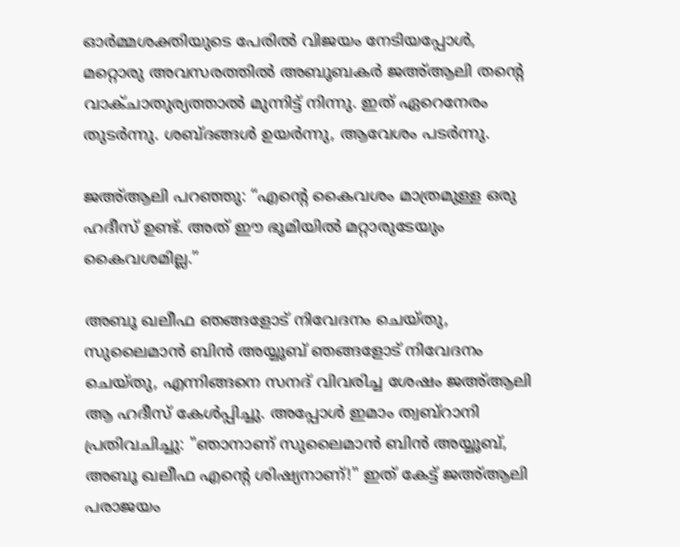ഓർമ്മശക്തിയുടെ പേരിൽ വിജയം നേടിയപ്പോൾ, മറ്റൊരു അവസരത്തിൽ അബൂബകർ ജഅ്‌ആലി തന്റെ വാക്ചാതുര്യത്താൽ മുന്നിട്ട് നിന്നു. ഇത് ഏറെനേരം തുടർന്നു. ശബ്ദങ്ങൾ ഉയർന്നു, ആവേശം പടർന്നു.

ജഅ്‌ആലി പറഞ്ഞു: “എന്റെ കൈവശം മാത്രമുള്ള ഒരു ഹദീസ് ഉണ്ട്. അത് ഈ ഭൂമിയിൽ മറ്റാരുടേയും കൈവശമില്ല.”

അബൂ ഖലീഫ ഞങ്ങളോട് നിവേദനം ചെയ്തു, സുലൈമാൻ ബിൻ അയ്യൂബ് ഞങ്ങളോട് നിവേദനം ചെയ്തു, എന്നിങ്ങനെ സനദ് വിവരിച്ച ശേഷം ജഅ്‌ആലി ആ ഹദീസ് കേള്‍പ്പിച്ചു. അപ്പോൾ ഇമാം ത്വബ്റാനി പ്രതിവചിച്ചു: "ഞാനാണ് സുലൈമാൻ ബിൻ അയ്യൂബ്, അബൂ ഖലീഫ എന്റെ ശിഷ്യനാണ്!" ഇത് കേട്ട് ജഅ്‌ആലി പരാജയം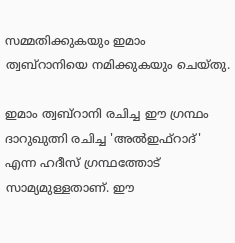സമ്മതിക്കുകയും ഇമാം ത്വബ്റാനിയെ നമിക്കുകയും ചെയ്തു.

ഇമാം ത്വബ്റാനി രചിച്ച ഈ ഗ്രന്ഥം ദാറുഖുത്നി രചിച്ച 'അൽഇഫ്റാദ്' എന്ന ഹദീസ് ഗ്രന്ഥത്തോട് സാമ്യമുള്ളതാണ്. ഈ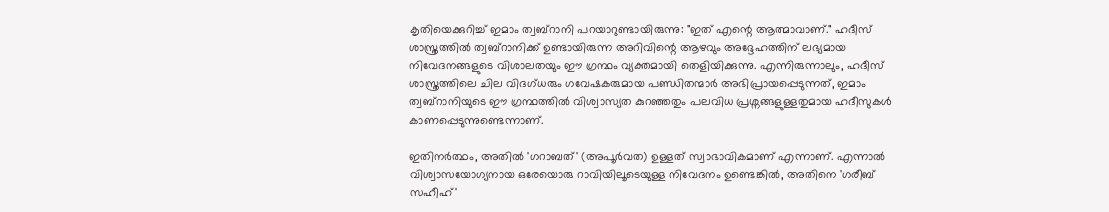കൃതിയെക്കുറിച്ച് ഇമാം ത്വബ്റാനി പറയാറുണ്ടായിരുന്നു: "ഇത് എന്റെ ആത്മാവാണ്." ഹദീസ് ശാസ്ത്രത്തിൽ ത്വബ്റാനിക്ക് ഉണ്ടായിരുന്ന അറിവിന്റെ ആഴവും അദ്ദേഹത്തിന് ലഭ്യമായ നിവേദനങ്ങളുടെ വിശാലതയും ഈ ഗ്രന്ഥം വ്യക്തമായി തെളിയിക്കുന്നു. എന്നിരുന്നാലും, ഹദീസ് ശാസ്ത്രത്തിലെ ചില വിദഗ്ധരും ഗവേഷകരുമായ പണ്ഡിതന്മാർ അഭിപ്രായപ്പെടുന്നത്, ഇമാം ത്വബ്റാനിയുടെ ഈ ഗ്രന്ഥത്തിൽ വിശ്വാസ്യത കുറഞ്ഞതും പലവിധ പ്രശ്നങ്ങളുള്ളതുമായ ഹദീസുകൾ കാണപ്പെടുന്നുണ്ടെന്നാണ്.

ഇതിനർത്ഥം, അതിൽ 'ഗറാബത്' (അപൂർവത) ഉള്ളത് സ്വാഭാവികമാണ് എന്നാണ്. എന്നാൽ വിശ്വാസയോഗ്യനായ ഒരേയൊരു റാവിയിലൂടെയുള്ള നിവേദനം ഉണ്ടെങ്കിൽ, അതിനെ 'ഗരീബ് സഹീഹ്'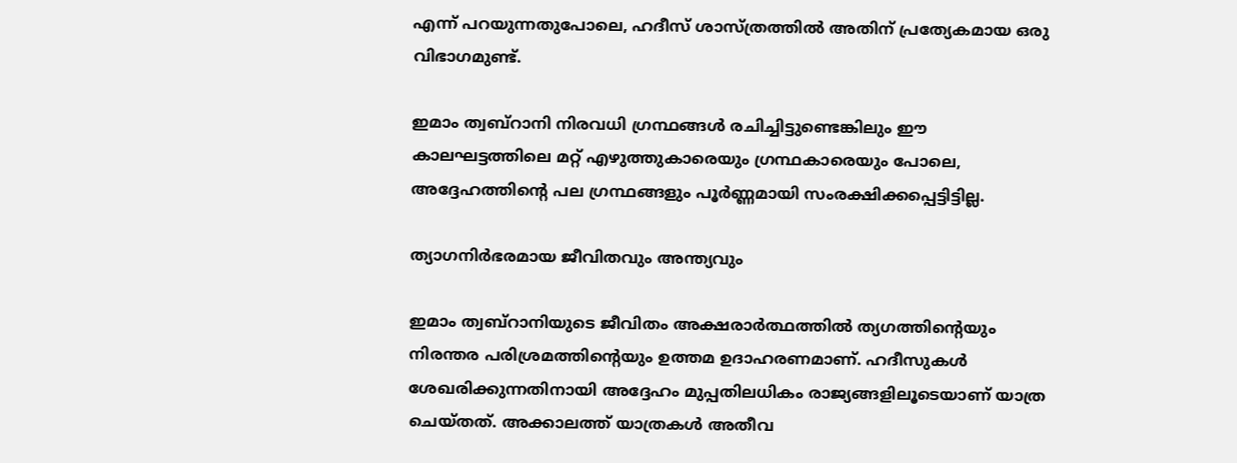എന്ന് പറയുന്നതുപോലെ, ഹദീസ് ശാസ്ത്രത്തിൽ അതിന് പ്രത്യേകമായ ഒരു വിഭാഗമുണ്ട്.

ഇമാം ത്വബ്റാനി നിരവധി ഗ്രന്ഥങ്ങൾ രചിച്ചിട്ടുണ്ടെങ്കിലും ഈ കാലഘട്ടത്തിലെ മറ്റ് എഴുത്തുകാരെയും ഗ്രന്ഥകാരെയും പോലെ, അദ്ദേഹത്തിന്റെ പല ഗ്രന്ഥങ്ങളും പൂർണ്ണമായി സംരക്ഷിക്കപ്പെട്ടിട്ടില്ല.

ത്യാഗനിർഭരമായ ജീവിതവും അന്ത്യവും

ഇമാം ത്വബ്റാനിയുടെ ജീവിതം അക്ഷരാർത്ഥത്തിൽ ത്യഗത്തിന്റെയും നിരന്തര പരിശ്രമത്തിന്റെയും ഉത്തമ ഉദാഹരണമാണ്. ഹദീസുകൾ ശേഖരിക്കുന്നതിനായി അദ്ദേഹം മുപ്പതിലധികം രാജ്യങ്ങളിലൂടെയാണ് യാത്ര ചെയ്തത്. അക്കാലത്ത് യാത്രകൾ അതീവ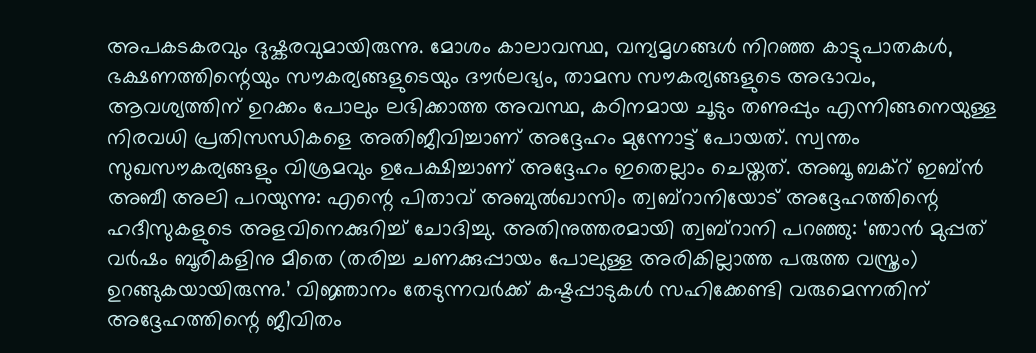അപകടകരവും ദുഷ്കരവുമായിരുന്നു. മോശം കാലാവസ്ഥ, വന്യമൃഗങ്ങൾ നിറഞ്ഞ കാട്ടുപാതകൾ, ഭക്ഷണത്തിന്റെയും സൗകര്യങ്ങളുടെയും ദൗര്‍ലഭ്യം, താമസ സൗകര്യങ്ങളുടെ അഭാവം, ആവശ്യത്തിന് ഉറക്കം പോലും ലഭിക്കാത്ത അവസ്ഥ, കഠിനമായ ചൂടും തണുപ്പും എന്നിങ്ങനെയുള്ള നിരവധി പ്രതിസന്ധികളെ അതിജീവിച്ചാണ് അദ്ദേഹം മുന്നോട്ട് പോയത്. സ്വന്തം സുഖസൗകര്യങ്ങളും വിശ്രമവും ഉപേക്ഷിച്ചാണ് അദ്ദേഹം ഇതെല്ലാം ചെയ്തത്. അബൂ ബക്റ് ഇബ്ൻ അബീ അലി പറയുന്നു: എന്റെ പിതാവ് അബുൽഖാസിം ത്വബ്റാനിയോട് അദ്ദേഹത്തിന്റെ ഹദീസുകളുടെ അളവിനെക്കുറിച്ച് ചോദിച്ചു. അതിനുത്തരമായി ത്വബ്റാനി പറഞ്ഞു: ‘ഞാൻ മുപ്പത് വർഷം ബൂരികളിനു മീതെ (തരിച്ച ചണക്കുപ്പായം പോലുള്ള അരികില്ലാത്ത പരുത്ത വസ്ത്രം) ഉറങ്ങുകയായിരുന്നു.’ വിജ്ഞാനം തേടുന്നവർക്ക് കഷ്ടപ്പാടുകൾ സഹിക്കേണ്ടി വരുമെന്നതിന് അദ്ദേഹത്തിന്റെ ജീവിതം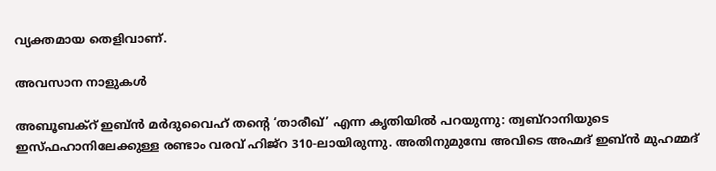വ്യക്തമായ തെളിവാണ്.

അവസാന നാളുകൾ

അബൂബക്റ് ഇബ്ൻ മർദുവൈഹ് തന്റെ ‘താരീഖ്’ എന്ന കൃതിയിൽ പറയുന്നു: ത്വബ്റാനിയുടെ ഇസ്‌ഫഹാനിലേക്കുള്ള രണ്ടാം വരവ് ഹിജ്‌റ 310-ലായിരുന്നു. അതിനുമുമ്പേ അവിടെ അഹ്മദ് ഇബ്ൻ മുഹമ്മദ്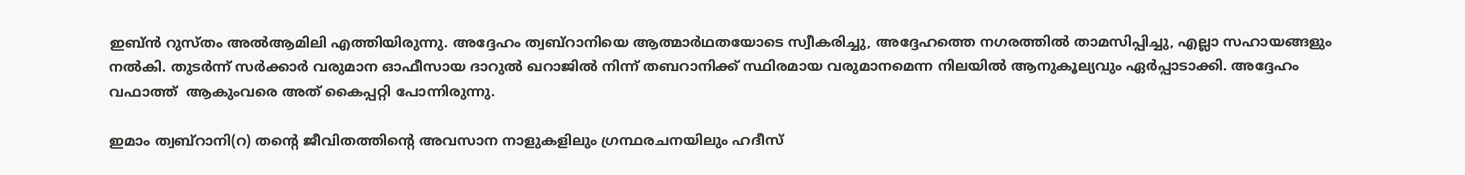ഇബ്ൻ റുസ്തം അൽആമിലി എത്തിയിരുന്നു. അദ്ദേഹം ത്വബ്റാനിയെ ആത്മാർഥതയോടെ സ്വീകരിച്ചു, അദ്ദേഹത്തെ നഗരത്തിൽ താമസിപ്പിച്ചു, എല്ലാ സഹായങ്ങളും നൽകി. തുടർന്ന് സർക്കാർ വരുമാന ഓഫീസായ ദാറുൽ ഖറാജിൽ നിന്ന് തബറാനിക്ക് സ്ഥിരമായ വരുമാനമെന്ന നിലയിൽ ആനുകൂല്യവും ഏര്‍പ്പാടാക്കി. അദ്ദേഹം വഫാത്ത്  ആകുംവരെ അത് കൈപ്പറ്റി പോന്നിരുന്നു.

ഇമാം ത്വബ്റാനി(റ) തന്റെ ജീവിതത്തിന്റെ അവസാന നാളുകളിലും ഗ്രന്ഥരചനയിലും ഹദീസ്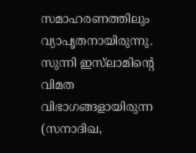സമാഹരണത്തിലും വ്യാപൃതനായിരുന്നു. സുന്നി ഇസ്‍ലാമിന്റെ വിമത വിഭാഗങ്ങളായിരുന്ന (സനാദിഖ,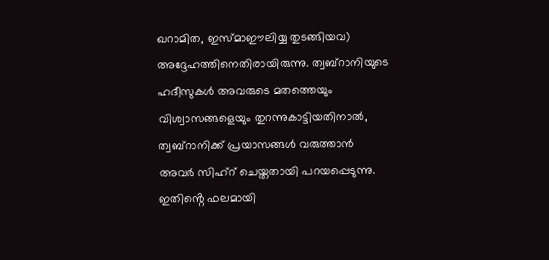ഖറാമിത, ഇസ്‌മാഈലിയ്യ തുടങ്ങിയവ) അദ്ദേഹത്തിനെതിരായിരുന്നു. ത്വബ്റാനിയുടെ ഹദീസുകൾ അവരുടെ മതത്തെയും വിശ്വാസങ്ങളെയും തുറന്നുകാട്ടിയതിനാൽ, ത്വബ്റാനിക്ക് പ്രയാസങ്ങള്‍ വരുത്താൻ അവർ സിഹ്റ് ചെയ്തതായി പറയപ്പെടുന്നു. ഇതിൻ്റെ ഫലമായി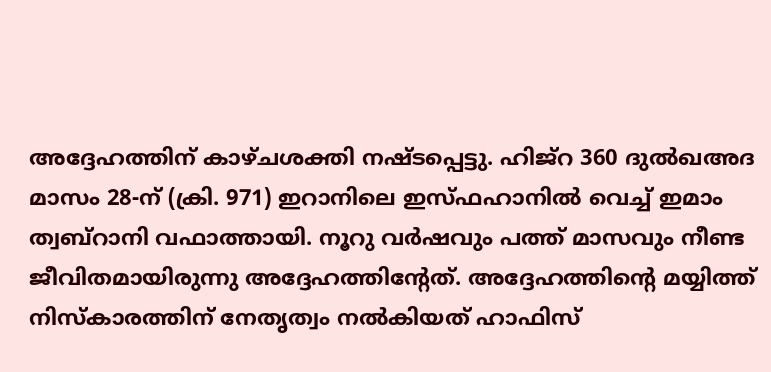അദ്ദേഹത്തിന് കാഴ്ചശക്തി നഷ്ടപ്പെട്ടു. ഹിജ്‌റ 360 ദുൽഖഅദ മാസം 28-ന് (ക്രി. 971) ഇറാനിലെ ഇസ്ഫഹാനിൽ വെച്ച് ഇമാം ത്വബ്റാനി വഫാത്തായി. നൂറു വർഷവും പത്ത് മാസവും നീണ്ട ജീവിതമായിരുന്നു അദ്ദേഹത്തിന്റേത്. അദ്ദേഹത്തിന്റെ മയ്യിത്ത് നിസ്കാരത്തിന് നേതൃത്വം നൽകിയത് ഹാഫിസ്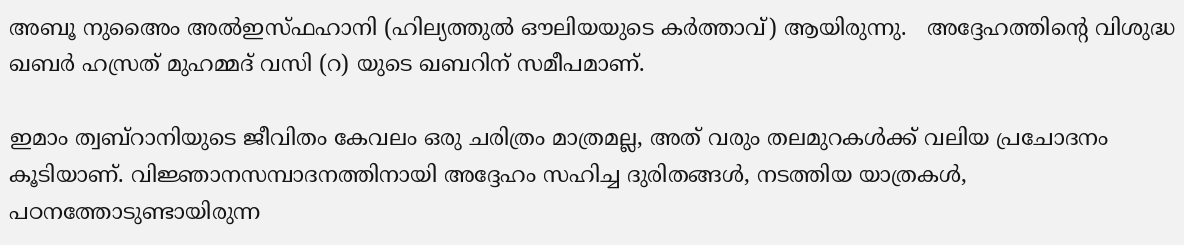അബൂ നുഅൈം അൽഇസ്ഫഹാനി (ഹില്യത്തുൽ ഔലിയയുടെ കർത്താവ്) ആയിരുന്നു.   അദ്ദേഹത്തിന്റെ വിശുദ്ധ ഖബർ ഹസ്രത് മുഹമ്മദ് വസി (റ) യുടെ ഖബറിന് സമീപമാണ്.

ഇമാം ത്വബ്റാനിയുടെ ജീവിതം കേവലം ഒരു ചരിത്രം മാത്രമല്ല, അത് വരും തലമുറകൾക്ക് വലിയ പ്രചോദനം കൂടിയാണ്. വിജ്ഞാനസമ്പാദനത്തിനായി അദ്ദേഹം സഹിച്ച ദുരിതങ്ങൾ, നടത്തിയ യാത്രകൾ, പഠനത്തോടുണ്ടായിരുന്ന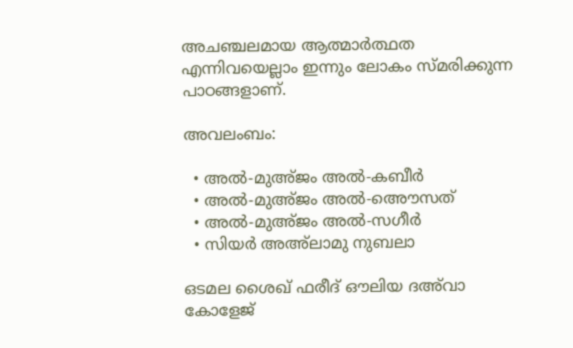അചഞ്ചലമായ ആത്മാർത്ഥത എന്നിവയെല്ലാം ഇന്നും ലോകം സ്മരിക്കുന്ന പാഠങ്ങളാണ്.

അവലംബം:

  • അൽ-മുഅ്ജം അൽ-കബീർ
  • അൽ-മുഅ്ജം അൽ-അൌസത്
  • അൽ-മുഅ്ജം അൽ-സഗീർ
  • സിയർ അഅ്‌ലാമു നുബലാ

ഒടമല ശൈഖ് ഫരീദ് ഔലിയ ദഅ്‍വാ കോളേജ്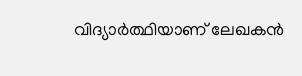വിദ്യാര്‍ത്ഥിയാണ് ലേഖകന്‍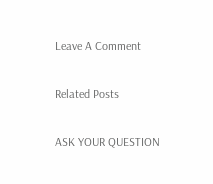Leave A Comment

Related Posts

ASK YOUR QUESTION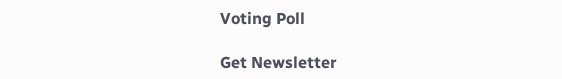Voting Poll

Get Newsletter